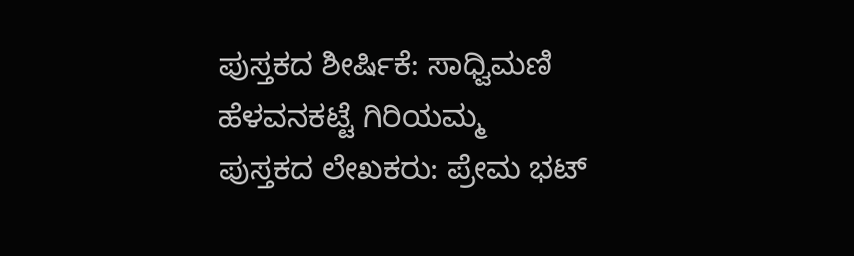ಪುಸ್ತಕದ ಶೀರ್ಷಿಕೆ: ಸಾಧ್ವಿಮಣಿ ಹೆಳವನಕಟ್ಟೆ ಗಿರಿಯಮ್ಮ
ಪುಸ್ತಕದ ಲೇಖಕರು: ಪ್ರೇಮ ಭಟ್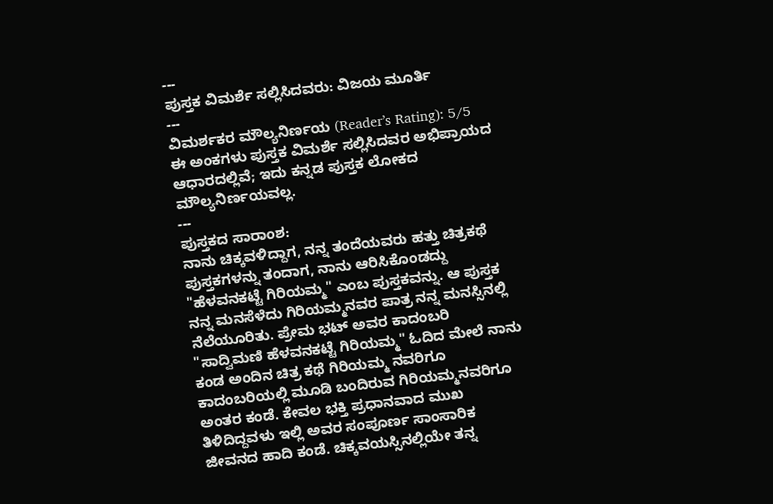---
ಪುಸ್ತಕ ವಿಮರ್ಶೆ ಸಲ್ಲಿಸಿದವರು: ವಿಜಯ ಮೂರ್ತಿ
---
ವಿಮರ್ಶಕರ ಮೌಲ್ಯನಿರ್ಣಯ (Reader’s Rating): 5/5
ಈ ಅಂಕಗಳು ಪುಸ್ತಕ ವಿಮರ್ಶೆ ಸಲ್ಲಿಸಿದವರ ಅಭಿಪ್ರಾಯದ ಆಧಾರದಲ್ಲಿವೆ; ಇದು ಕನ್ನಡ ಪುಸ್ತಕ ಲೋಕದ ಮೌಲ್ಯನಿರ್ಣಯವಲ್ಲ.
---
ಪುಸ್ತಕದ ಸಾರಾಂಶ:
ನಾನು ಚಿಕ್ಕವಳಿದ್ದಾಗ, ನನ್ನ ತಂದೆಯವರು ಹತ್ತು ಚಿತ್ರಕಥೆ ಪುಸ್ತಕಗಳನ್ನು ತಂದಾಗ, ನಾನು ಆರಿಸಿಕೊಂಡದ್ದು "ಹೆಳವನಕಟ್ಟೆ ಗಿರಿಯಮ್ಮ" ಎಂಬ ಪುಸ್ತಕವನ್ನು. ಆ ಪುಸ್ತಕ ನನ್ನ ಮನಸೆಳೆದು ಗಿರಿಯಮ್ಮನವರ ಪಾತ್ರ ನನ್ನ ಮನಸ್ಸಿನಲ್ಲಿ ನೆಲೆಯೂರಿತು. ಪ್ರೇಮ ಭಟ್ ಅವರ ಕಾದಂಬರಿ "ಸಾದ್ವಿಮಣಿ ಹೆಳವನಕಟ್ಟೆ ಗಿರಿಯಮ್ಮ" ಓದಿದ ಮೇಲೆ ನಾನು ಕಂಡ ಅಂದಿನ ಚಿತ್ರ ಕಥೆ ಗಿರಿಯಮ್ಮ ನವರಿಗೂ ಕಾದಂಬರಿಯಲ್ಲಿ ಮೂಡಿ ಬಂದಿರುವ ಗಿರಿಯಮ್ಮನವರಿಗೂ ಅಂತರ ಕಂಡೆ. ಕೇವಲ ಭಕ್ತಿ ಪ್ರಧಾನವಾದ ಮುಖ ತಿಳಿದಿದ್ದವಳು ಇಲ್ಲಿ ಅವರ ಸಂಪೂರ್ಣ ಸಾಂಸಾರಿಕ ಜೀವನದ ಹಾದಿ ಕಂಡೆ. ಚಿಕ್ಕವಯಸ್ಸಿನಲ್ಲಿಯೇ ತನ್ನ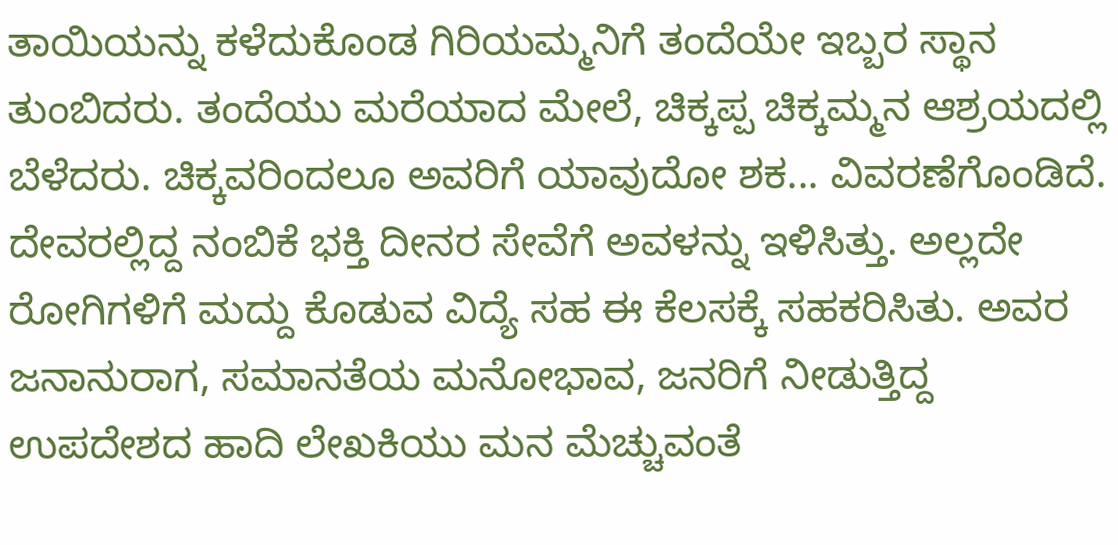ತಾಯಿಯನ್ನು ಕಳೆದುಕೊಂಡ ಗಿರಿಯಮ್ಮನಿಗೆ ತಂದೆಯೇ ಇಬ್ಬರ ಸ್ಥಾನ ತುಂಬಿದರು. ತಂದೆಯು ಮರೆಯಾದ ಮೇಲೆ, ಚಿಕ್ಕಪ್ಪ ಚಿಕ್ಕಮ್ಮನ ಆಶ್ರಯದಲ್ಲಿ ಬೆಳೆದರು. ಚಿಕ್ಕವರಿಂದಲೂ ಅವರಿಗೆ ಯಾವುದೋ ಶಕ... ವಿವರಣೆಗೊಂಡಿದೆ. ದೇವರಲ್ಲಿದ್ದ ನಂಬಿಕೆ ಭಕ್ತಿ ದೀನರ ಸೇವೆಗೆ ಅವಳನ್ನು ಇಳಿಸಿತ್ತು. ಅಲ್ಲದೇ ರೋಗಿಗಳಿಗೆ ಮದ್ದು ಕೊಡುವ ವಿದ್ಯೆ ಸಹ ಈ ಕೆಲಸಕ್ಕೆ ಸಹಕರಿಸಿತು. ಅವರ ಜನಾನುರಾಗ, ಸಮಾನತೆಯ ಮನೋಭಾವ, ಜನರಿಗೆ ನೀಡುತ್ತಿದ್ದ ಉಪದೇಶದ ಹಾದಿ ಲೇಖಕಿಯು ಮನ ಮೆಚ್ಚುವಂತೆ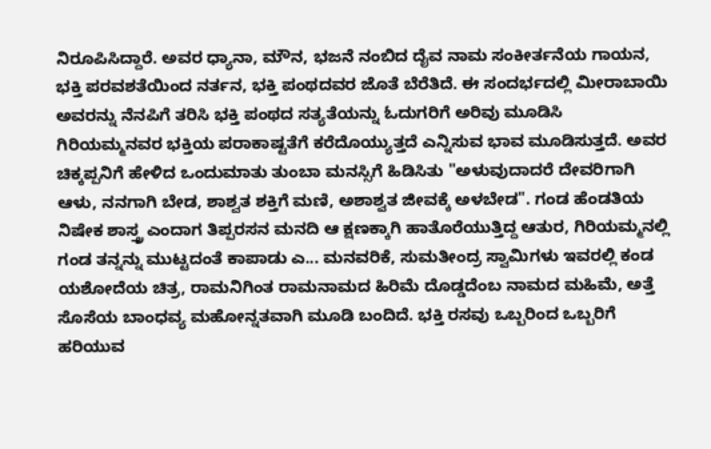ನಿರೂಪಿಸಿದ್ದಾರೆ. ಅವರ ಧ್ಯಾನಾ, ಮೌನ, ಭಜನೆ ನಂಬಿದ ದೈವ ನಾಮ ಸಂಕೀರ್ತನೆಯ ಗಾಯನ, ಭಕ್ತಿ ಪರವಶತೆಯಿಂದ ನರ್ತನ, ಭಕ್ತಿ ಪಂಥದವರ ಜೊತೆ ಬೆರೆತಿದೆ. ಈ ಸಂದರ್ಭದಲ್ಲಿ ಮೀರಾಬಾಯಿ ಅವರನ್ನು ನೆನಪಿಗೆ ತರಿಸಿ ಭಕ್ತಿ ಪಂಥದ ಸತ್ಯತೆಯನ್ನು ಓದುಗರಿಗೆ ಅರಿವು ಮೂಡಿಸಿ ಗಿರಿಯಮ್ಮನವರ ಭಕ್ತಿಯ ಪರಾಕಾಷ್ಟತೆಗೆ ಕರೆದೊಯ್ಯುತ್ತದೆ ಎನ್ನಿಸುವ ಭಾವ ಮೂಡಿಸುತ್ತದೆ. ಅವರ ಚಿಕ್ಕಪ್ಪನಿಗೆ ಹೇಳಿದ ಒಂದುಮಾತು ತುಂಬಾ ಮನಸ್ಸಿಗೆ ಹಿಡಿಸಿತು "ಅಳುವುದಾದರೆ ದೇವರಿಗಾಗಿ ಆಳು, ನನಗಾಗಿ ಬೇಡ, ಶಾಶ್ವತ ಶಕ್ತಿಗೆ ಮಣಿ, ಅಶಾಶ್ವತ ಜೀವಕ್ಕೆ ಅಳಬೇಡ". ಗಂಡ ಹೆಂಡತಿಯ ನಿಷೇಕ ಶಾಸ್ತ್ರ ಎಂದಾಗ ತಿಪ್ಪರಸನ ಮನದಿ ಆ ಕ್ಷಣಕ್ಕಾಗಿ ಹಾತೊರೆಯುತ್ತಿದ್ದ ಆತುರ, ಗಿರಿಯಮ್ಮನಲ್ಲಿ ಗಂಡ ತನ್ನನ್ನು ಮುಟ್ಟದಂತೆ ಕಾಪಾಡು ಎ... ಮನವರಿಕೆ, ಸುಮತೀಂದ್ರ ಸ್ವಾಮಿಗಳು ಇವರಲ್ಲಿ ಕಂಡ ಯಶೋದೆಯ ಚಿತ್ರ, ರಾಮನಿಗಿಂತ ರಾಮನಾಮದ ಹಿರಿಮೆ ದೊಡ್ಡದೆಂಬ ನಾಮದ ಮಹಿಮೆ, ಅತ್ತೆ ಸೊಸೆಯ ಬಾಂಧವ್ಯ ಮಹೋನ್ನತವಾಗಿ ಮೂಡಿ ಬಂದಿದೆ. ಭಕ್ತಿ ರಸವು ಒಬ್ಬರಿಂದ ಒಬ್ಬರಿಗೆ ಹರಿಯುವ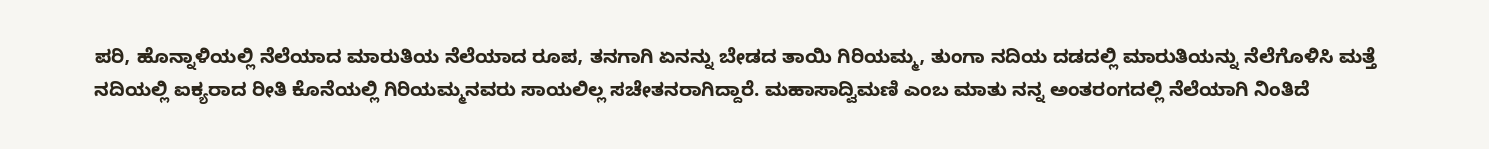ಪರಿ, ಹೊನ್ನಾಳಿಯಲ್ಲಿ ನೆಲೆಯಾದ ಮಾರುತಿಯ ನೆಲೆಯಾದ ರೂಪ, ತನಗಾಗಿ ಏನನ್ನು ಬೇಡದ ತಾಯಿ ಗಿರಿಯಮ್ಮ, ತುಂಗಾ ನದಿಯ ದಡದಲ್ಲಿ ಮಾರುತಿಯನ್ನು ನೆಲೆಗೊಳಿಸಿ ಮತ್ತೆ ನದಿಯಲ್ಲಿ ಐಕ್ಯರಾದ ರೀತಿ ಕೊನೆಯಲ್ಲಿ ಗಿರಿಯಮ್ಮನವರು ಸಾಯಲಿಲ್ಲ ಸಚೇತನರಾಗಿದ್ದಾರೆ. ಮಹಾಸಾದ್ವಿಮಣಿ ಎಂಬ ಮಾತು ನನ್ನ ಅಂತರಂಗದಲ್ಲಿ ನೆಲೆಯಾಗಿ ನಿಂತಿದೆ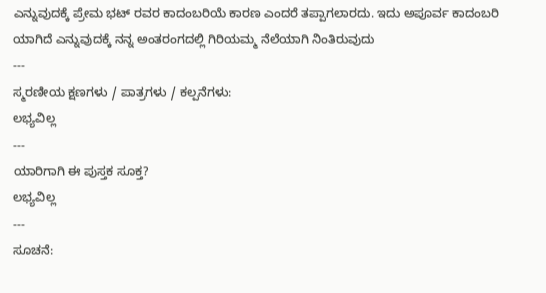ಎನ್ನುವುದಕ್ಕೆ ಪ್ರೇಮ ಭಟ್ ರವರ ಕಾದಂಬರಿಯೆ ಕಾರಣ ಎಂದರೆ ತಪ್ಪಾಗಲಾರದು. ಇದು ಅಪೂರ್ವ ಕಾದಂಬರಿ ಯಾಗಿದೆ ಎನ್ನುವುದಕ್ಕೆ ನನ್ನ ಅಂತರಂಗದಲ್ಲಿ ಗಿರಿಯಮ್ಮ ನೆಲೆಯಾಗಿ ನಿಂತಿರುವುದು
---
ಸ್ಮರಣೀಯ ಕ್ಷಣಗಳು / ಪಾತ್ರಗಳು / ಕಲ್ಪನೆಗಳು:
ಲಭ್ಯವಿಲ್ಲ
---
ಯಾರಿಗಾಗಿ ಈ ಪುಸ್ತಕ ಸೂಕ್ತ?
ಲಭ್ಯವಿಲ್ಲ
---
ಸೂಚನೆ: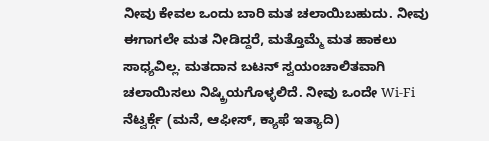ನೀವು ಕೇವಲ ಒಂದು ಬಾರಿ ಮತ ಚಲಾಯಿಬಹುದು. ನೀವು ಈಗಾಗಲೇ ಮತ ನೀಡಿದ್ದರೆ, ಮತ್ತೊಮ್ಮೆ ಮತ ಹಾಕಲು ಸಾಧ್ಯವಿಲ್ಲ. ಮತದಾನ ಬಟನ್ ಸ್ವಯಂಚಾಲಿತವಾಗಿ ಚಲಾಯಿಸಲು ನಿಷ್ಕ್ರಿಯಗೊಳ್ಳಲಿದೆ. ನೀವು ಒಂದೇ Wi-Fi ನೆಟ್ವರ್ಕ್ಗೆ (ಮನೆ, ಆಫೀಸ್, ಕ್ಯಾಫೆ ಇತ್ಯಾದಿ)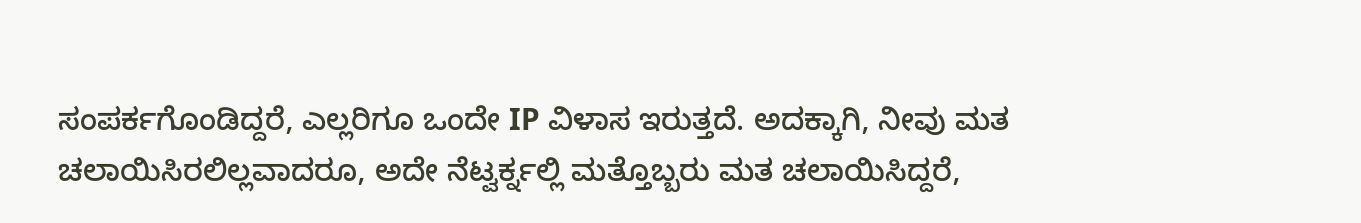ಸಂಪರ್ಕಗೊಂಡಿದ್ದರೆ, ಎಲ್ಲರಿಗೂ ಒಂದೇ IP ವಿಳಾಸ ಇರುತ್ತದೆ. ಅದಕ್ಕಾಗಿ, ನೀವು ಮತ ಚಲಾಯಿಸಿರಲಿಲ್ಲವಾದರೂ, ಅದೇ ನೆಟ್ವರ್ಕ್ನಲ್ಲಿ ಮತ್ತೊಬ್ಬರು ಮತ ಚಲಾಯಿಸಿದ್ದರೆ,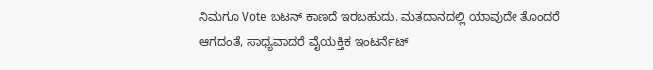ನಿಮಗೂ Vote ಬಟನ್ ಕಾಣದೆ ಇರಬಹುದು. ಮತದಾನದಲ್ಲಿ ಯಾವುದೇ ತೊಂದರೆ ಆಗದಂತೆ, ಸಾಧ್ಯವಾದರೆ ವೈಯಕ್ತಿಕ ಇಂಟರ್ನೆಟ್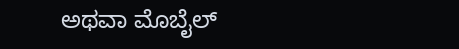ಅಥವಾ ಮೊಬೈಲ್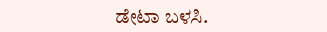ಡೇಟಾ ಬಳಸಿ.